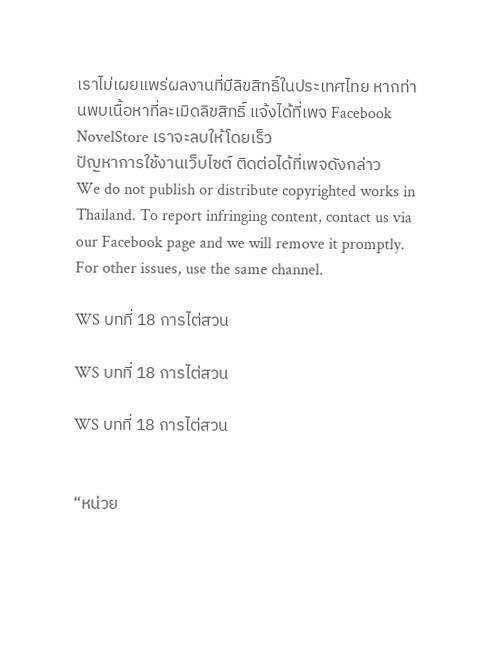เราไม่เผยแพร่ผลงานที่มีลิขสิทธิ์ในประเทศไทย หากท่านพบเนื้อหาที่ละเมิดลิขสิทธิ์ แจ้งได้ที่เพจ Facebook NovelStore เราจะลบให้โดยเร็ว
ปัญหาการใช้งานเว็บไซต์ ติดต่อได้ที่เพจดังกล่าว
We do not publish or distribute copyrighted works in Thailand. To report infringing content, contact us via our Facebook page and we will remove it promptly. For other issues, use the same channel.

WS บทที่ 18 การไต่สวน

WS บทที่ 18 การไต่สวน

WS บทที่ 18 การไต่สวน


“หน่วย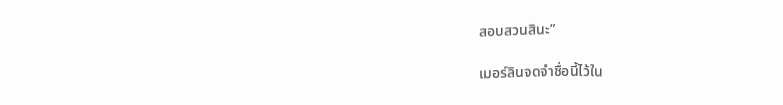สอบสวนสินะ”

เมอร์ลินจดจำชื่อนี้ไว้ใน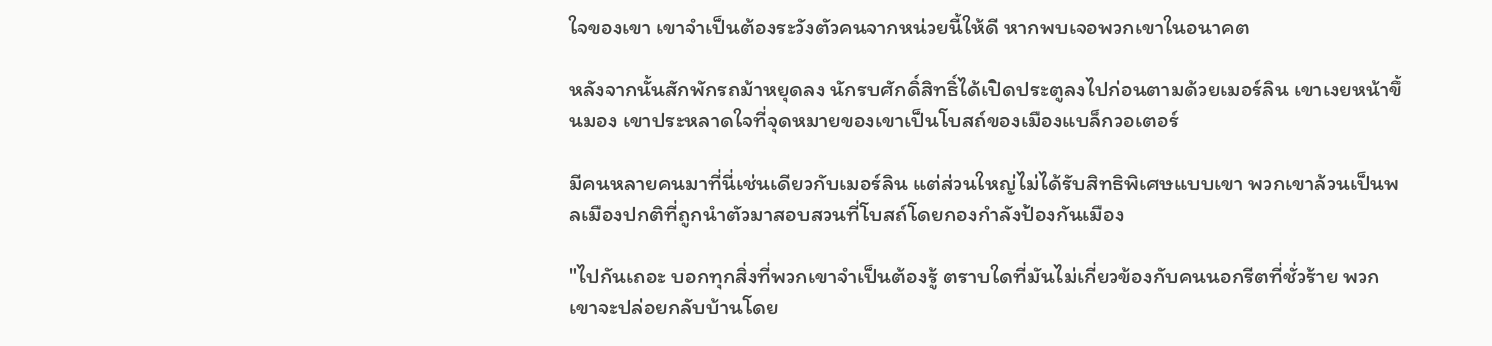ใจของเขา เขาจำเป็นต้องระวังตัวคนจากหน่วยนี้ให้ดี หากพบเจอพวกเขาในอนาคต

หลังจากนั้นสักพักรถม้าหยุดลง นักรบศักดิ์สิทธิ์ได้เปิดประตูลงไปก่อนตามด้วยเมอร์ลิน เขาเงยหน้าขึ้นมอง เขาประหลาดใจที่จุดหมายของเขาเป็นโบสถ์ของเมืองแบล็กวอเตอร์

มีคนหลายคนมาที่นี่เช่นเดียวกับเมอร์ลิน แต่ส่วนใหญ่ไม่ได้รับสิทธิพิเศษแบบเขา พวกเขาล้วนเป็นพลเมืองปกติที่ถูกนำตัวมาสอบสวนที่โบสถ์โดยกองกำลังป้องกันเมือง

"ไปกันเถอะ บอกทุกสิ่งที่พวกเขาจำเป็นต้องรู้ ตราบใดที่มันไม่เกี่ยวข้องกับคนนอกรีตที่ชั่วร้าย พวกเขาจะปล่อยกลับบ้านโดย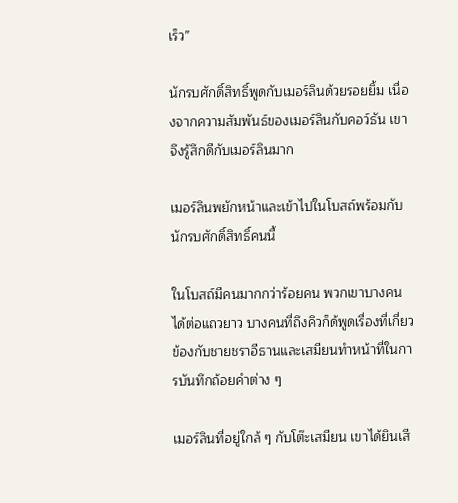เร็ว”

นักรบศักดิ์สิทธิ์พูดกับเมอร์ลินด้วยรอยยิ้ม เนื่องจากความสัมพันธ์ของเมอร์ลินกับคอว์ธัน เขาจึงรู้สึกดีกับเมอร์ลินมาก

เมอร์ลินพยักหน้าและเข้าไปในโบสถ์พร้อมกับนักรบศักดิ์สิทธิ์คนนี้

ในโบสถ์มีคนมากกว่าร้อยคน พวกเขาบางคนได้ต่อแถวยาว บางคนที่ถึงคิวก็ด้พูดเรื่องที่เกี่ยวข้องกับชายชราอีธานและเสมียนทำหน้าที่ในการบันทึกถ้อยคำต่าง ๆ

เมอร์ลินที่อยู่ใกล้ ๆ กับโต๊ะเสมียน เขาได้ยินเสี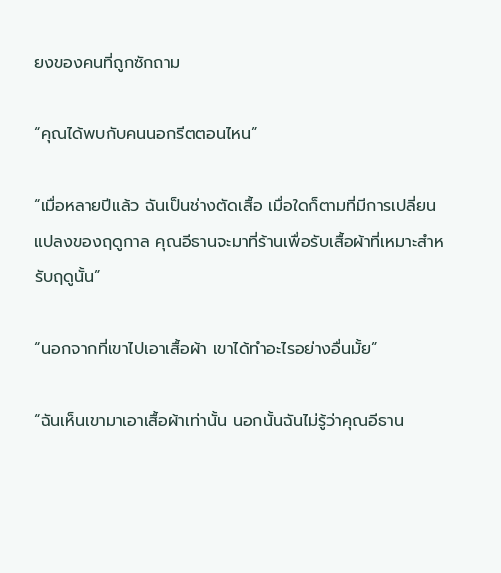ยงของคนที่ถูกซักถาม

“คุณได้พบกับคนนอกรีตตอนไหน”

“เมื่อหลายปีแล้ว ฉันเป็นช่างตัดเสื้อ เมื่อใดก็ตามที่มีการเปลี่ยนแปลงของฤดูกาล คุณอีธานจะมาที่ร้านเพื่อรับเสื้อผ้าที่เหมาะสำหรับฤดูนั้น”

“นอกจากที่เขาไปเอาเสื้อผ้า เขาได้ทำอะไรอย่างอื่นมั้ย”

“ฉันเห็นเขามาเอาเสื้อผ้าเท่านั้น นอกนั้นฉันไม่รู้ว่าคุณอีธาน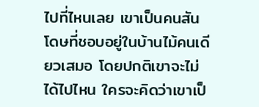ไปที่ไหนเลย เขาเป็นคนสันโดษที่ชอบอยู่ในบ้านไม้คนเดียวเสมอ โดยปกติเขาจะไม่ได้ไปไหน ใครจะคิดว่าเขาเป็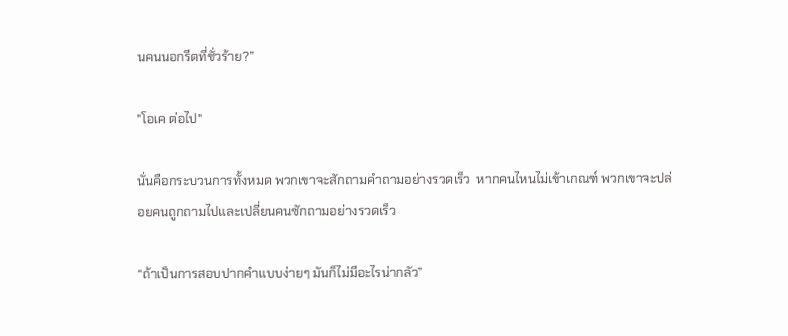นคนนอกรีตที่ชั่วร้าย?”

"โอเค ต่อไป"

นั่นคือกระบวนการทั้งหมด พวกเขาจะสักถามคำถามอย่างรวดเร็ว  หากคนไหนไม่เข้าเกณฑ์ พวกเขาจะปล่อยคนถูกถามไปและเปลี่ยนคนซักถามอย่างรวดเร็ว

“ถ้าเป็นการสอบปากคำแบบง่ายๆ มันก็ไม่มีอะไรน่ากลัว”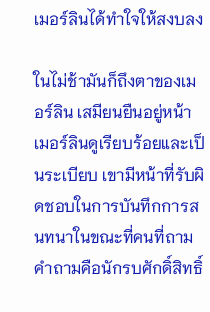เมอร์ลินได้ทำใจให้สงบลง

ในไม่ช้ามันก็ถึงตาของเมอร์ลิน เสมียนยืนอยู่หน้าเมอร์ลินดูเรียบร้อยและเป็นระเบียบ เขามีหน้าที่รับผิดชอบในการบันทึกการสนทนาในขณะที่คนที่ถามคำถามคือนักรบศักดิ์สิทธิ์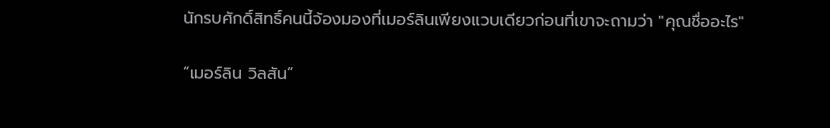นักรบศักดิ์สิทธิ์คนนี้จ้องมองที่เมอร์ลินเพียงแวบเดียวก่อนที่เขาจะถามว่า "คุณชื่ออะไร"

“เมอร์ลิน วิลสัน”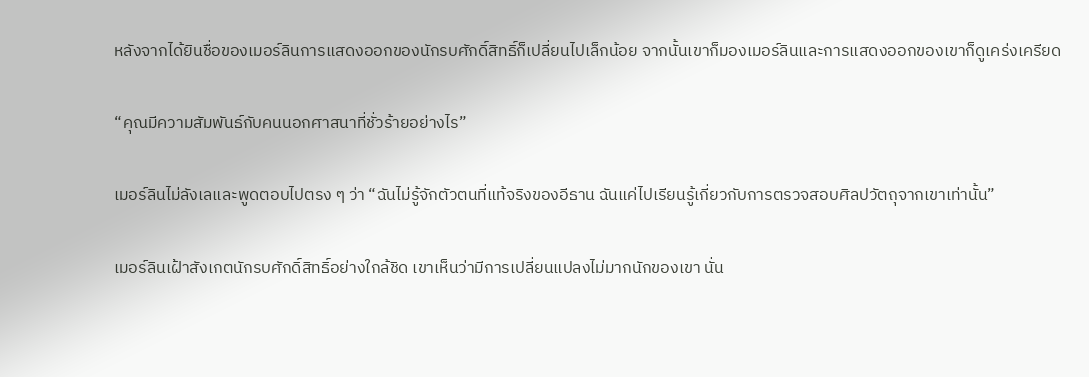หลังจากได้ยินชื่อของเมอร์ลินการแสดงออกของนักรบศักดิ์สิทธิ์ก็เปลี่ยนไปเล็กน้อย จากนั้นเขาก็มองเมอร์ลินและการแสดงออกของเขาก็ดูเคร่งเครียด

“คุณมีความสัมพันธ์กับคนนอกศาสนาที่ชั่วร้ายอย่างไร”

เมอร์ลินไม่ลังเลและพูดตอบไปตรง ๆ ว่า “ฉันไม่รู้จักตัวตนที่แท้จริงของอีธาน ฉันแค่ไปเรียนรู้เกี่ยวกับการตรวจสอบศิลปวัตถุจากเขาเท่านั้น”

เมอร์ลินเฝ้าสังเกตนักรบศักดิ์สิทธิ์อย่างใกล้ชิด เขาเห็นว่ามีการเปลี่ยนแปลงไม่มากนักของเขา นั่น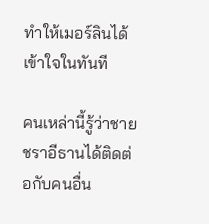ทำให้เมอร์ลินได้เข้าใจในทันที

คนเหล่านี้รู้ว่าชายชราอีธานได้ติดต่อกับคนอื่น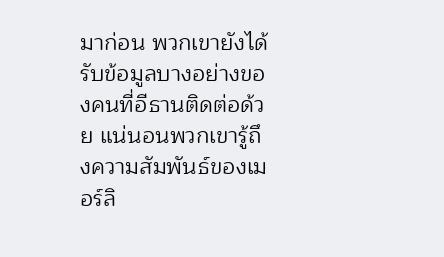มาก่อน พวกเขายังได้รับข้อมูลบางอย่างของคนที่อีธานติดต่อด้วย แน่นอนพวกเขารู้ถึงความสัมพันธ์ของเมอร์ลิ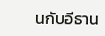นกับอีธาน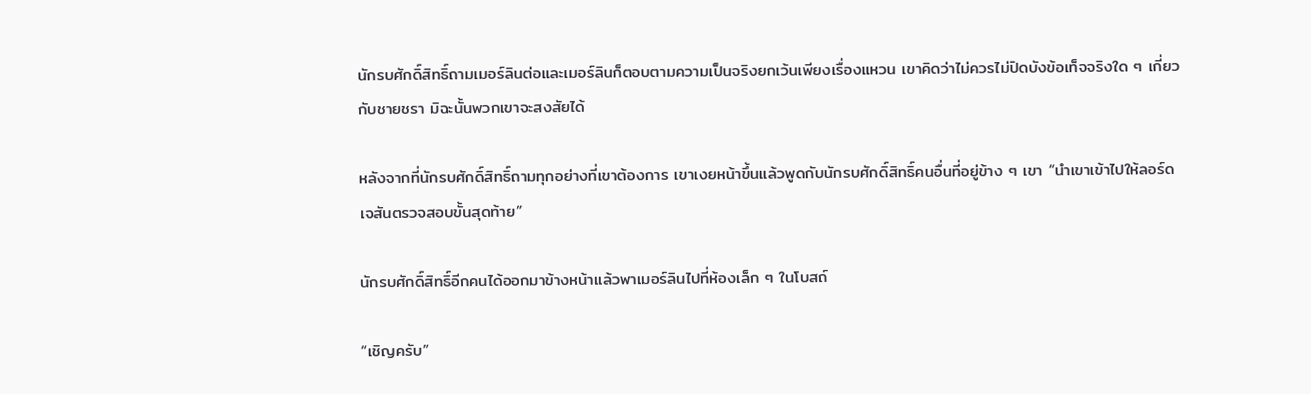นักรบศักดิ์สิทธิ์ถามเมอร์ลินต่อและเมอร์ลินก็ตอบตามความเป็นจริงยกเว้นเพียงเรื่องแหวน เขาคิดว่าไม่ควรไม่ปิดบังข้อเท็จจริงใด ๆ เกี่ยวกับชายชรา มิฉะนั้นพวกเขาจะสงสัยได้

หลังจากที่นักรบศักดิ์สิทธิ์ถามทุกอย่างที่เขาต้องการ เขาเงยหน้าขึ้นแล้วพูดกับนักรบศักดิ์สิทธิ์คนอื่นที่อยู่ข้าง ๆ เขา “นำเขาเข้าไปให้ลอร์ดเจสันตรวจสอบขั้นสุดท้าย”

นักรบศักดิ์สิทธิ์อีกคนได้ออกมาข้างหน้าแล้วพาเมอร์ลินไปที่ห้องเล็ก ๆ ในโบสถ์

“เชิญครับ”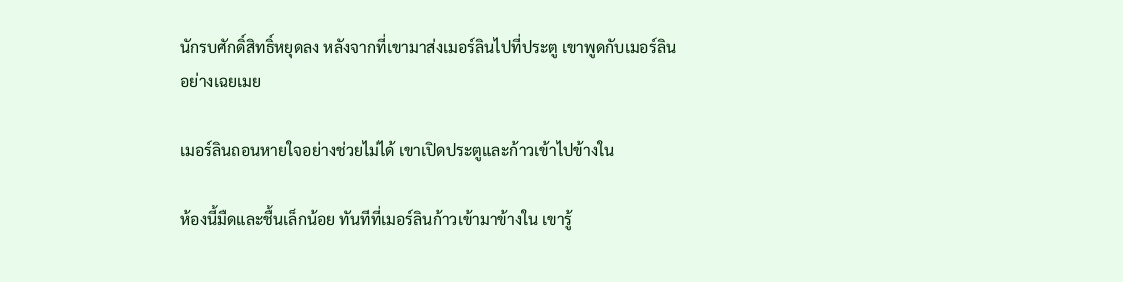นักรบศักดิ์สิทธิ์หยุดลง หลังจากที่เขามาส่งเมอร์ลินไปที่ประตู เขาพูดกับเมอร์ลินอย่างเฉยเมย

เมอร์ลินถอนหายใจอย่างช่วยไม่ได้ เขาเปิดประตูและก้าวเข้าไปข้างใน

ห้องนี้มืดและชื้นเล็กน้อย ทันทีที่เมอร์ลินก้าวเข้ามาข้างใน เขารู้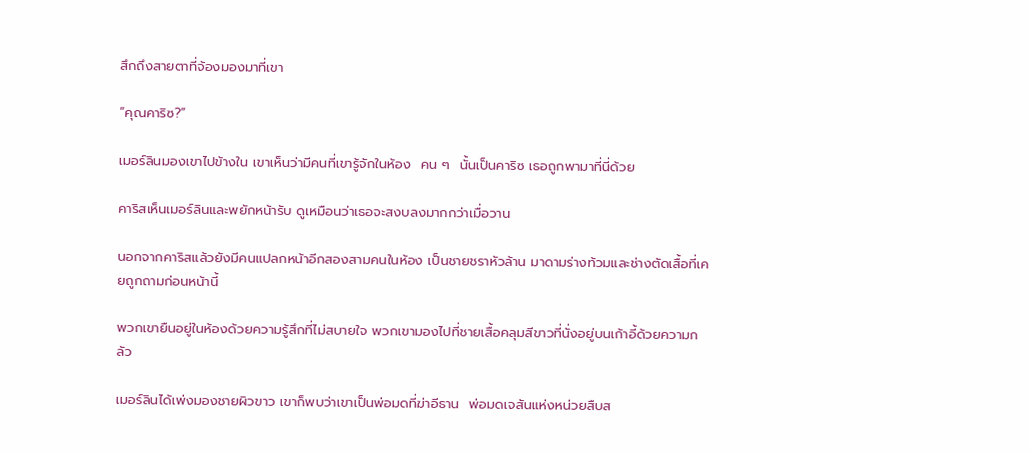สึกถึงสายตาที่จ้องมองมาที่เขา

“คุณคาริซ?”

เมอร์ลินมองเขาไปข้างใน เขาเห็นว่ามีคนที่เขารู้จักในห้อง  คน ๆ  นั้นเป็นคาริซ เธอถูกพามาที่นี่ด้วย

คาริสเห็นเมอร์ลินและพยักหน้ารับ ดูเหมือนว่าเธอจะสงบลงมากกว่าเมื่อวาน

นอกจากคาริสแล้วยังมีคนแปลกหน้าอีกสองสามคนในห้อง เป็นชายชราหัวล้าน มาดามร่างท้วมและช่างตัดเสื้อที่เคยถูกถามก่อนหน้านี้

พวกเขายืนอยู่ในห้องด้วยความรู้สึกที่ไม่สบายใจ พวกเขามองไปที่ชายเสื้อคลุมสีขาวที่นั่งอยู่บนเก้าอี้ด้วยความกลัว

เมอร์ลินได้เพ่งมองชายผิวขาว เขาก็พบว่าเขาเป็นพ่อมดที่ฆ่าอีธาน  พ่อมดเจสันแห่งหน่วยสืบส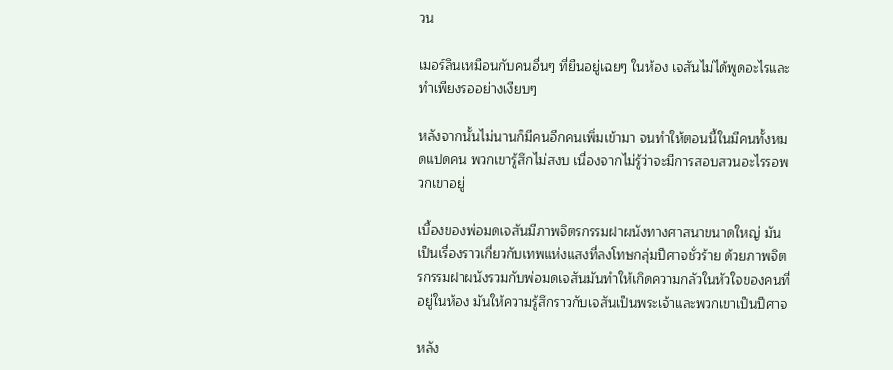วน

เมอร์ลินเหมือนกับคนอื่นๆ ที่ยืนอยู่เฉยๆ ในห้อง เจสันไม่ได้พูดอะไรและทำเพียงรออย่างเงียบๆ

หลังจากนั้นไม่นานก็มีคนอีกคนเพิ่มเข้ามา จนทำให้ตอนนี้ในมีคนทั้งหมดแปดคน พวกเขารู้สึกไม่สงบ เนื่องจากไม่รู้ว่าจะมีการสอบสวนอะไรรอพวกเขาอยู่

เบื้องของพ่อมดเจสันมีภาพจิตรกรรมฝาผนังทางศาสนาขนาดใหญ่ มันเป็นเรื่องราวเกี่ยวกับเทพแห่งแสงที่ลงโทษกลุ่มปีศาจชั่วร้าย ด้วยภาพจิตรกรรมฝาผนังรวมกับพ่อมดเจสันมันทำให้เกิดความกลัวในหัวใจของคนที่อยู่ในห้อง มันให้ความรู้สึกราวกับเจสันเป็นพระเจ้าและพวกเขาเป็นปีศาจ

หลัง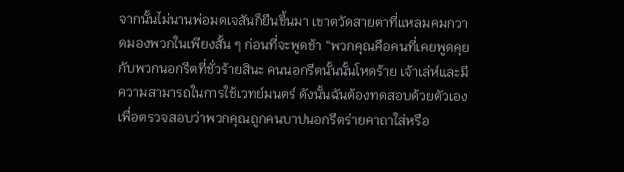จากนั้นไม่นานพ่อมดเจสันก็ยืนขึ้นมา เขาตวัดสายตาที่แหลมคมกวาดมองพวกในเพียงสั้น ๆ ก่อนที่จะพูดช้า “พวกคุณคือคนที่เคยพูดคุยกับพวกนอกรีตที่ชั่วร้ายสินะ คนนอกรีตนั้นนั้นโหดร้าย เจ้าเล่ห์และมีความสามารถในการใช้เวทย์มนตร์ ดังนั้นฉันต้องทดสอบด้วยตัวเองเพื่อตรวจสอบว่าพวกคุณถูกคนบาปนอกรีตร่ายคาถาใส่หรือ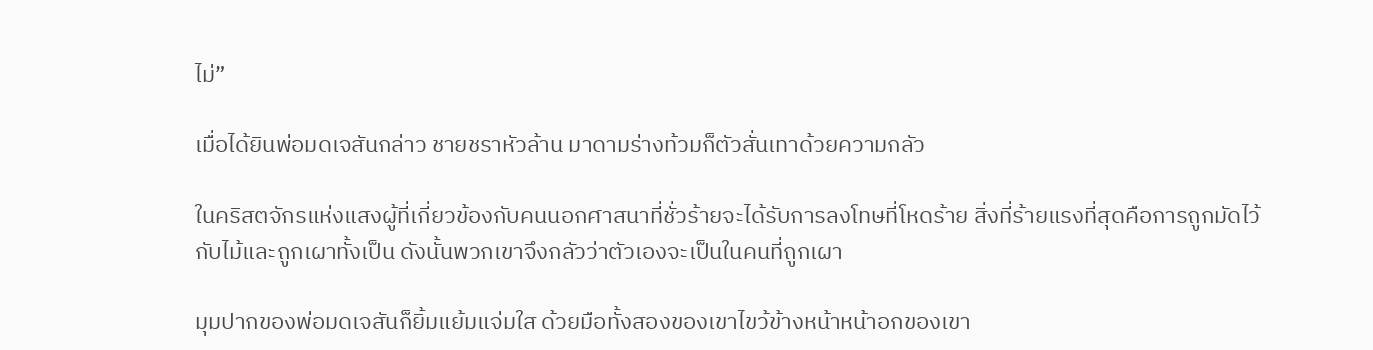ไม่”

เมื่อได้ยินพ่อมดเจสันกล่าว ชายชราหัวล้าน มาดามร่างท้วมก็ตัวสั่นเทาด้วยความกลัว

ในคริสตจักรแห่งแสงผู้ที่เกี่ยวข้องกับคนนอกศาสนาที่ชั่วร้ายจะได้รับการลงโทษที่โหดร้าย สิ่งที่ร้ายแรงที่สุดคือการถูกมัดไว้กับไม้และถูกเผาทั้งเป็น ดังนั้นพวกเขาจึงกลัวว่าตัวเองจะเป็นในคนที่ถูกเผา

มุมปากของพ่อมดเจสันก็ยิ้มแย้มแจ่มใส ด้วยมือทั้งสองของเขาไขว้ข้างหน้าหน้าอกของเขา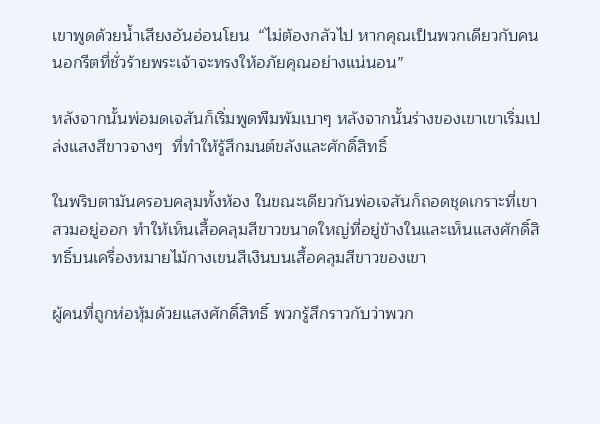เขาพูดด้วยน้ำเสียงอันอ่อนโยน  “ไม่ต้องกลัวไป หากคุณเป็นพวกเดียวกับคนนอกรีตที่ชั่วร้ายพระเจ้าจะทรงให้อภัยคุณอย่างแน่นอน”

หลังจากนั้นพ่อมดเจสันก็เริ่มพูดพืมพัมเบาๆ หลังจากนั้นร่างของเขาเขาเริ่มเปล่งแสงสีขาวจางๆ  ที่ทำให้รู้สึกมนต์ขลังและศักดิ์สิทธิ์

ในพริบตามันครอบคลุมทั้งห้อง ในขณะเดียวกันพ่อเจสันก็ถอดชุดเกราะที่เขาสวมอยู่ออก ทำให้เห็นเสื้อคลุมสีขาวขนาดใหญ่ที่อยู่ข้างในและเห็นแสงศักดิ์สิทธิ์บนเครื่องหมายไม้กางเขนสีเงินบนเสื้อคลุมสีขาวของเขา

ผู้คนที่ถูกห่อหุ้มด้วยแสงศักดิ์สิทธิ์ พวกรู้สึกราวกับว่าพวก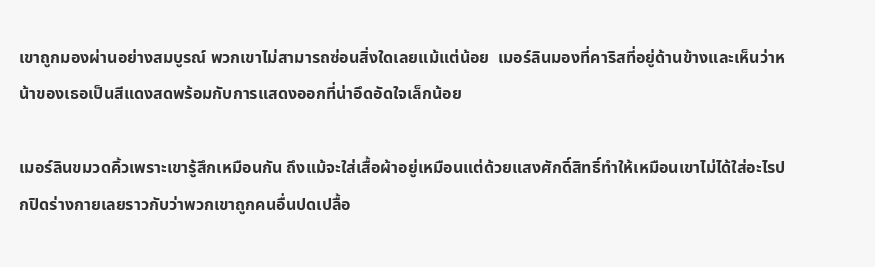เขาถูกมองผ่านอย่างสมบูรณ์ พวกเขาไม่สามารถซ่อนสิ่งใดเลยแม้แต่น้อย  เมอร์ลินมองที่คาริสที่อยู่ด้านข้างและเห็นว่าหน้าของเธอเป็นสีแดงสดพร้อมกับการแสดงออกที่น่าอึดอัดใจเล็กน้อย

เมอร์ลินขมวดคิ้วเพราะเขารู้สึกเหมือนกัน ถึงแม้จะใส่เสื้อผ้าอยู่เหมือนแต่ด้วยแสงศักดิ์สิทธิ์ทำให้เหมือนเขาไม่ได้ใส่อะไรปกปิดร่างกายเลยราวกับว่าพวกเขาถูกคนอื่นปดเปลื้อ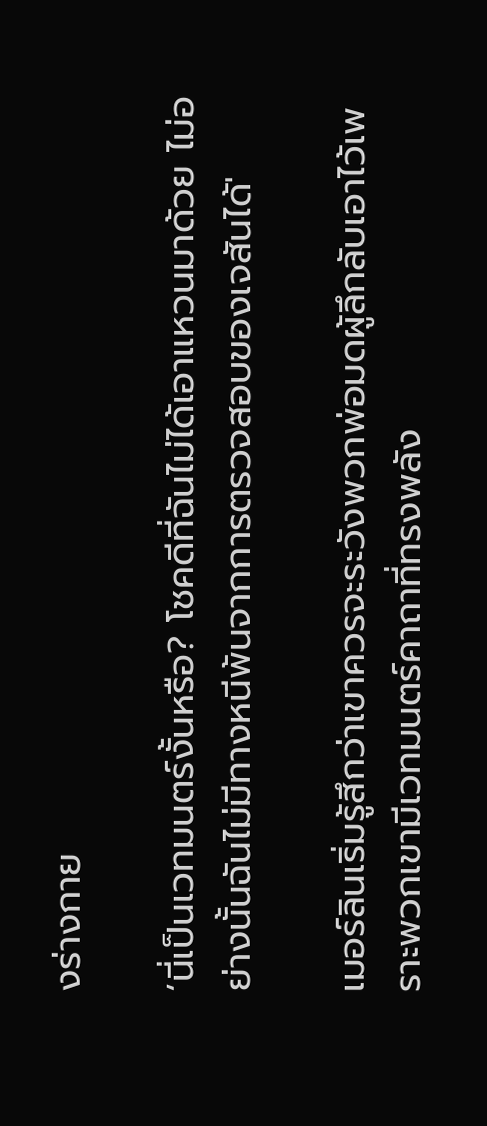งร่างกาย

‘นี่เป็นเวทมนตร์งั้นหรือ? โชคดีที่ฉันไม่ได้เอาแหวนมาด้วย ไม่อย่างนั้นฉันไม่มีทางหนีพ้นจากการตรวจสอบของเจสันได้'

เมอร์ลินเริ่มรู้สึกว่าเขาควรจะระวังพวกพ่อมดผู้ลึกลับเอาไว้เพราะพวกเขามีเวทมนตร์คาถาที่ทรงพลัง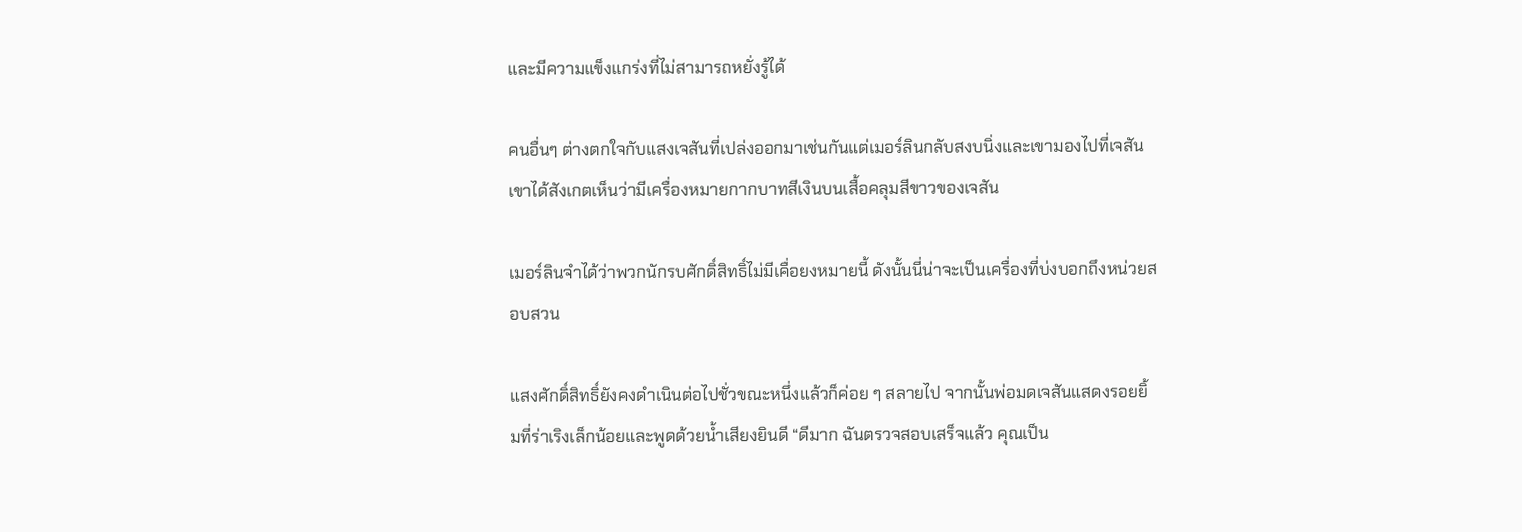และมีความแข็งแกร่งที่ไม่สามารถหยั่งรู้ได้

คนอื่นๆ ต่างตกใจกับแสงเจสันที่เปล่งออกมาเช่นกันแต่เมอร์ลินกลับสงบนิ่งและเขามองไปที่เจสัน เขาได้สังเกตเห็นว่ามีเครื่องหมายกากบาทสีเงินบนเสื้อคลุมสีขาวของเจสัน

เมอร์ลินจำได้ว่าพวกนักรบศักดิ์สิทธิ์ไม่มีเคื่อยงหมายนี้ ดังนั้นนี่น่าจะเป็นเครื่องที่บ่งบอกถึงหน่วยสอบสวน

แสงศักดิ์สิทธิ์ยังคงดำเนินต่อไปชั่วขณะหนึ่งแล้วก็ค่อย ๆ สลายไป จากนั้นพ่อมดเจสันแสดงรอยยิ้มที่ร่าเริงเล็กน้อยและพูดด้วยน้ำเสียงยินดี “ดีมาก ฉันตรวจสอบเสร็จแล้ว คุณเป็น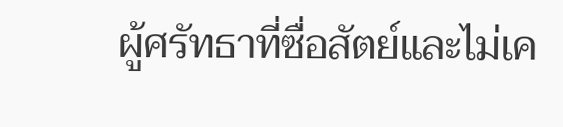ผู้ศรัทธาที่ซื่อสัตย์และไม่เค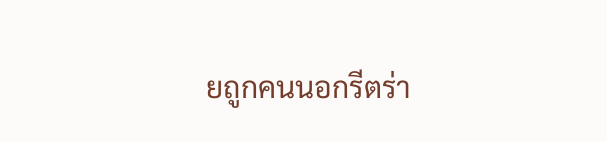ยถูกคนนอกรีตร่า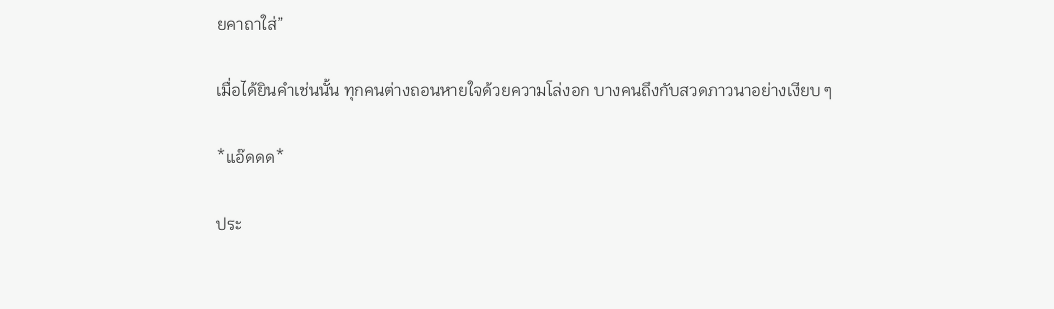ยคาถาใส่”

เมื่อได้ยินคำเช่นนั้น ทุกคนต่างถอนหายใจด้วยความโล่งอก บางคนถึงกับสวดภาวนาอย่างเงียบ ๆ

*แอ๊ดดด*

ประ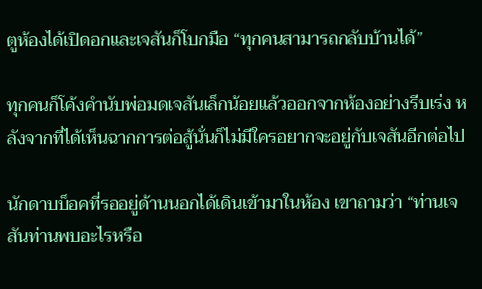ตูห้องได้เปิดอกและเจสันก็โบกมือ “ทุกคนสามารถกลับบ้านได้”

ทุกคนก็โค้งคำนับพ่อมดเจสันเล็กน้อยแล้วออกจากห้องอย่างรีบเร่ง หลังจากที่ได้เห็นฉากการต่อสู้นั่นก็ไม่มีใครอยากจะอยู่กับเจสันอีกต่อไป

นักดาบบ็อคที่รออยู่ด้านนอกได้เดินเข้ามาในห้อง เขาถามว่า “ท่านเจสันท่านพบอะไรหรือ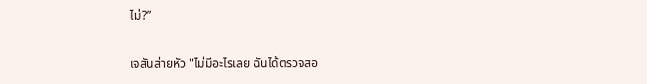ไม่?”

เจสันส่ายหัว "ไม่มีอะไรเลย ฉันได้ตรวจสอ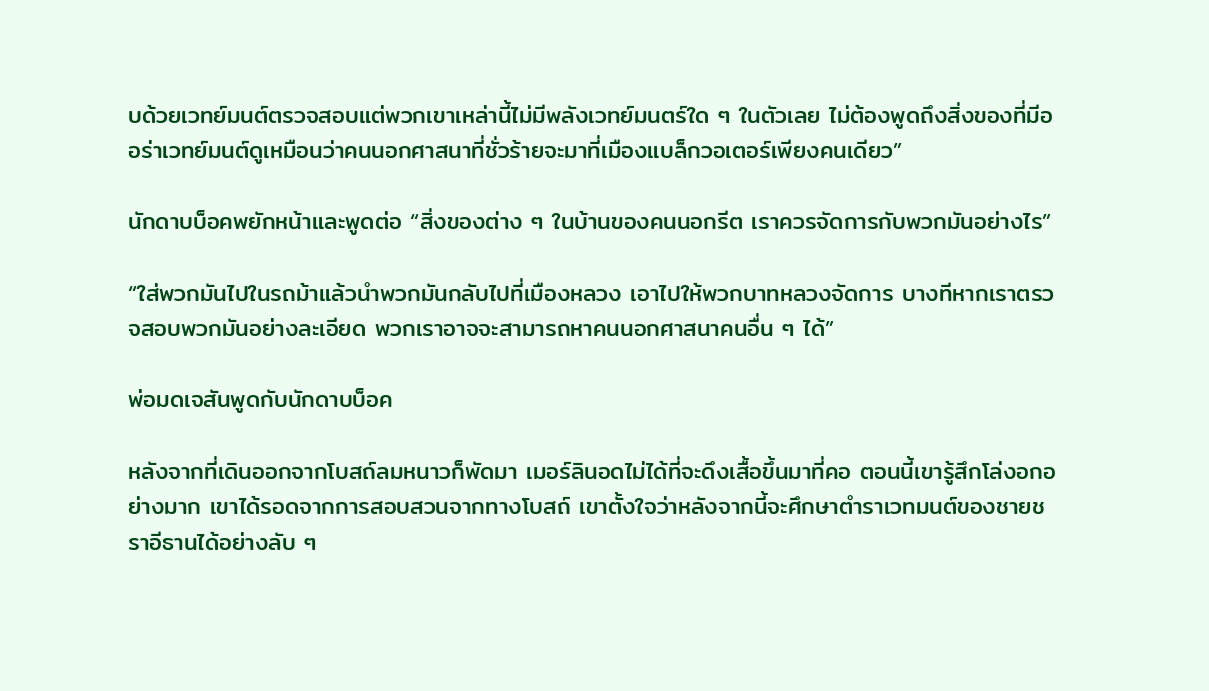บด้วยเวทย์มนต์ตรวจสอบแต่พวกเขาเหล่านี้ไม่มีพลังเวทย์มนตร์ใด ๆ ในตัวเลย ไม่ต้องพูดถึงสิ่งของที่มีออร่าเวทย์มนต์ดูเหมือนว่าคนนอกศาสนาที่ชั่วร้ายจะมาที่เมืองแบล็กวอเตอร์เพียงคนเดียว”

นักดาบบ็อคพยักหน้าและพูดต่อ “สิ่งของต่าง ๆ ในบ้านของคนนอกรีต เราควรจัดการกับพวกมันอย่างไร”

“ใส่พวกมันไปในรถม้าแล้วนำพวกมันกลับไปที่เมืองหลวง เอาไปให้พวกบาทหลวงจัดการ บางทีหากเราตรวจสอบพวกมันอย่างละเอียด พวกเราอาจจะสามารถหาคนนอกศาสนาคนอื่น ๆ ได้”

พ่อมดเจสันพูดกับนักดาบบ็อค

หลังจากที่เดินออกจากโบสถ์ลมหนาวก็พัดมา เมอร์ลินอดไม่ได้ที่จะดึงเสื้อขึ้นมาที่คอ ตอนนี้เขารู้สึกโล่งอกอย่างมาก เขาได้รอดจากการสอบสวนจากทางโบสถ์ เขาตั้งใจว่าหลังจากนี้จะศึกษาตำราเวทมนต์ของชายชราอีธานได้อย่างลับ ๆ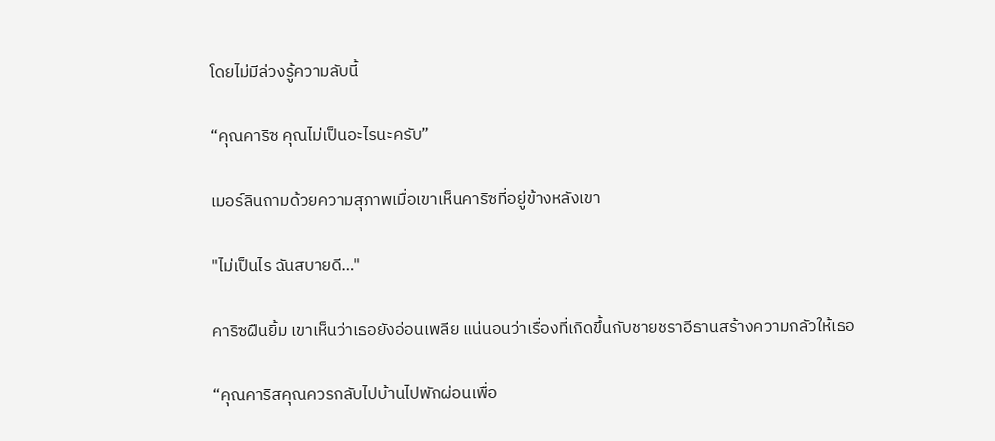โดยไม่มีล่วงรู้ความลับนี้

“คุณคาริซ คุณไม่เป็นอะไรนะครับ”

เมอร์ลินถามด้วยความสุภาพเมื่อเขาเห็นคาริซที่อยู่ข้างหลังเขา

"ไม่เป็นไร ฉันสบายดี…"

คาริซฝืนยิ้ม เขาเห็นว่าเธอยังอ่อนเพลีย แน่นอนว่าเรื่องที่เกิดขึ้นกับชายชราอีธานสร้างความกลัวให้เธอ

“คุณคาริสคุณควรกลับไปบ้านไปพักผ่อนเพื่อ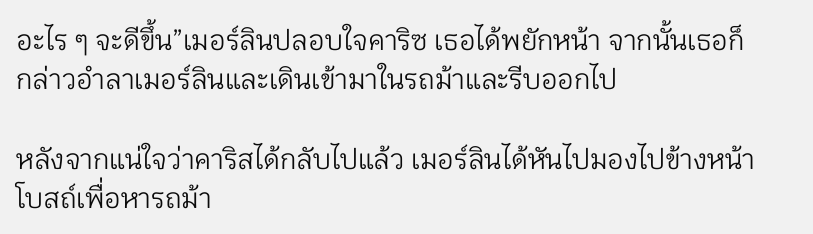อะไร ๆ จะดีขึ้น”เมอร์ลินปลอบใจคาริซ เธอได้พยักหน้า จากนั้นเธอก็กล่าวอำลาเมอร์ลินและเดินเข้ามาในรถม้าและรีบออกไป

หลังจากแน่ใจว่าคาริสได้กลับไปแล้ว เมอร์ลินได้หันไปมองไปข้างหน้าโบสถ์เพื่อหารถม้า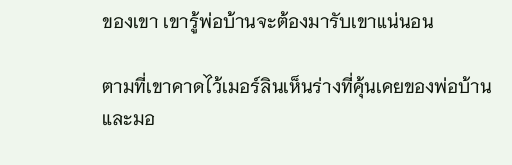ของเขา เขารู้พ่อบ้านจะต้องมารับเขาแน่นอน

ตามที่เขาคาดไว้เมอร์ลินเห็นร่างที่คุ้นเคยของพ่อบ้านและมอ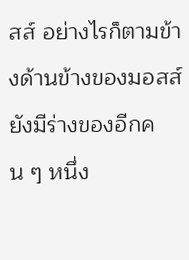สส์ อย่างไรก็ตามข้างด้านข้างของมอสส์ยังมีร่างของอีกคน ๆ หนึ่ง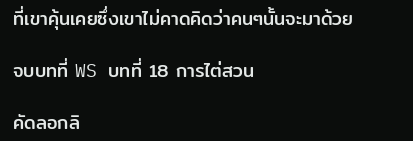ที่เขาคุ้นเคยซึ่งเขาไม่คาดคิดว่าคนๆนั้นจะมาด้วย

จบบทที่ WS บทที่ 18 การไต่สวน

คัดลอกลิ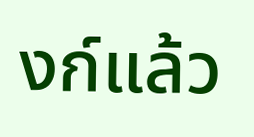งก์แล้ว